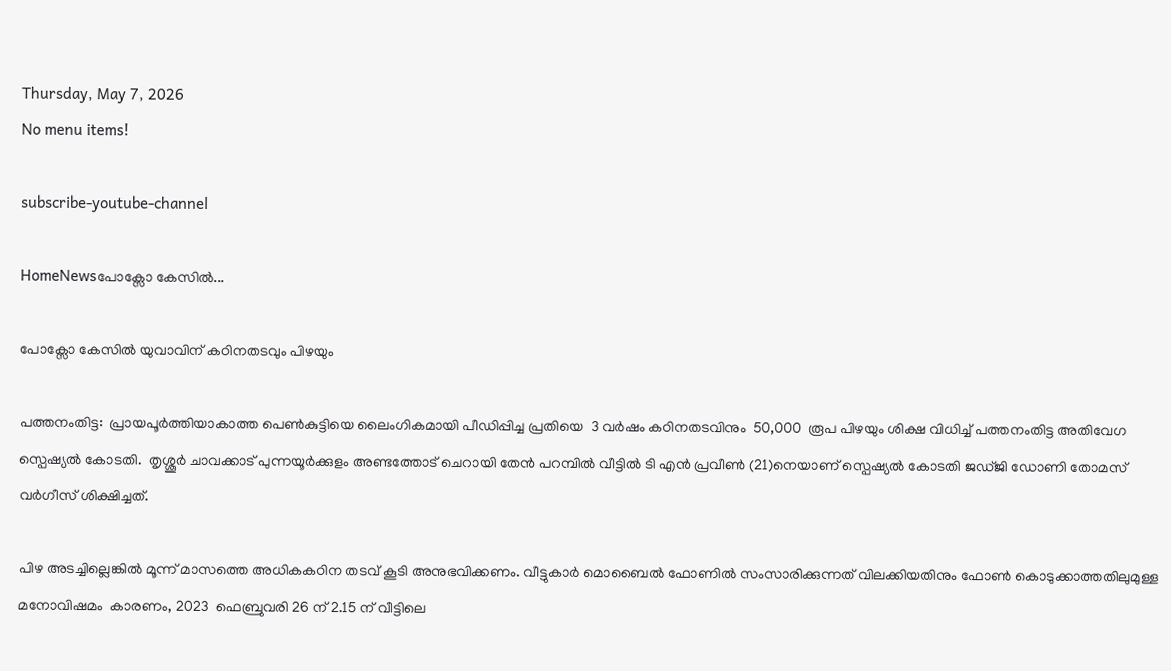Thursday, May 7, 2026
No menu items!

subscribe-youtube-channel

HomeNewsപോക്സോ കേസിൽ...

പോക്സോ കേസിൽ യുവാവിന് കഠിനതടവും പിഴയും

പത്തനംതിട്ട:  പ്രായപൂർത്തിയാകാത്ത പെൺകുട്ടിയെ ലൈംഗികമായി പീഡിപ്പിച്ച പ്രതിയെ  3 വർഷം കഠിനതടവിനും  50,000  രൂപ പിഴയും ശിക്ഷ വിധിച്ച് പത്തനംതിട്ട അതിവേഗ സ്പെഷ്യൽ കോടതി.  തൃശ്ശൂർ ചാവക്കാട് പുന്നയൂർക്കുളം അണ്ടത്തോട് ചെറായി തേൻ പറമ്പിൽ വീട്ടിൽ ടി എൻ പ്രവീൺ (21)നെയാണ് സ്പെഷ്യൽ കോടതി ജഡ്ജി ഡോണി തോമസ് വർഗീസ് ശിക്ഷിച്ചത്.

പിഴ അടച്ചില്ലെങ്കിൽ മൂന്ന് മാസത്തെ അധികകഠിന തടവ് കൂടി അനുഭവിക്കണം. വീട്ടുകാർ മൊബൈൽ ഫോണിൽ സംസാരിക്കുന്നത് വിലക്കിയതിനും ഫോൺ കൊടുക്കാത്തതിലുമുള്ള മനോവിഷമം  കാരണം, 2023  ഫെബ്രുവരി 26 ന് 2.15 ന് വീട്ടിലെ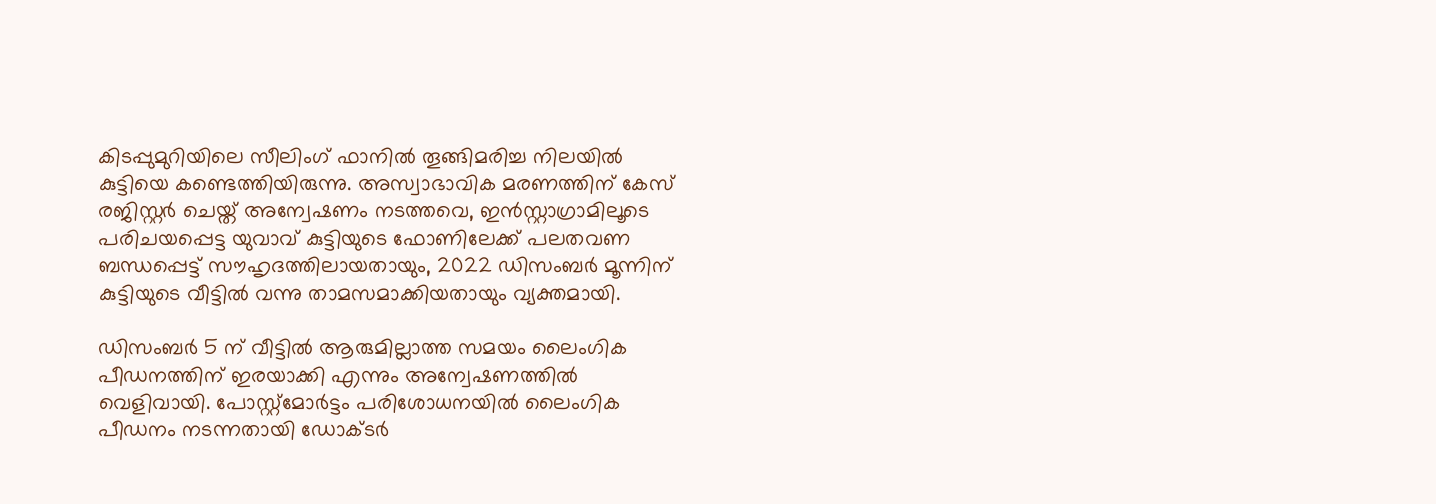കിടപ്പുമുറിയിലെ സീലിംഗ് ഫാനിൽ തൂങ്ങിമരിച്ച നിലയിൽ  കുട്ടിയെ കണ്ടെത്തിയിരുന്നു. അസ്വാഭാവിക മരണത്തിന് കേസ് രജിസ്റ്റർ ചെയ്ത് അന്വേഷണം നടത്തവെ, ഇൻസ്റ്റാഗ്രാമിലൂടെ പരിചയപ്പെട്ട യുവാവ് കുട്ടിയുടെ ഫോണിലേക്ക് പലതവണ ബന്ധപ്പെട്ട് സൗഹൃദത്തിലായതായും, 2022 ഡിസംബർ മൂന്നിന് കുട്ടിയുടെ വീട്ടിൽ വന്നു താമസമാക്കിയതായും വ്യക്തമായി.

ഡിസംബർ 5 ന് വീട്ടിൽ ആരുമില്ലാത്ത സമയം ലൈംഗിക പീഡനത്തിന് ഇരയാക്കി എന്നും അന്വേഷണത്തിൽ വെളിവായി. പോസ്റ്റ്മോർട്ടം പരിശോധനയിൽ ലൈംഗിക പീഡനം നടന്നതായി ഡോക്ടർ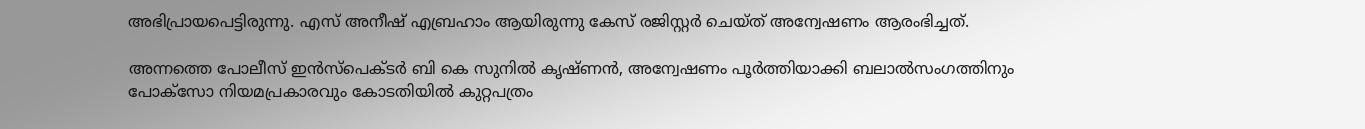അഭിപ്രായപെട്ടിരുന്നു. എസ് അനീഷ് എബ്രഹാം ആയിരുന്നു കേസ് രജിസ്റ്റർ ചെയ്ത് അന്വേഷണം ആരംഭിച്ചത്.

അന്നത്തെ പോലീസ് ഇൻസ്പെക്ടർ ബി കെ സുനിൽ കൃഷ്ണൻ, അന്വേഷണം പൂർത്തിയാക്കി ബലാൽസംഗത്തിനും പോക്സോ നിയമപ്രകാരവും കോടതിയിൽ കുറ്റപത്രം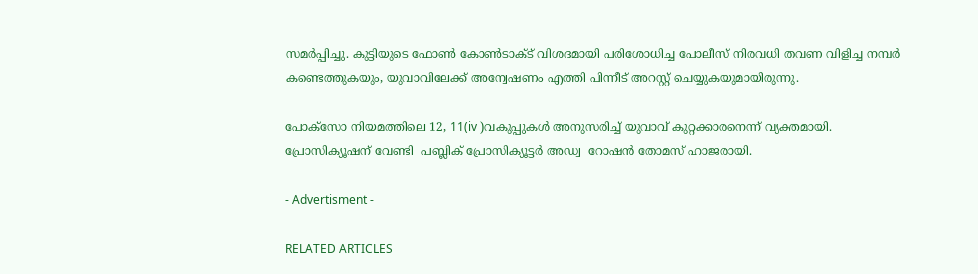സമർപ്പിച്ചു. കുട്ടിയുടെ ഫോൺ കോൺടാക്ട് വിശദമായി പരിശോധിച്ച പോലീസ് നിരവധി തവണ വിളിച്ച നമ്പർ കണ്ടെത്തുകയും, യുവാവിലേക്ക് അന്വേഷണം എത്തി പിന്നീട് അറസ്റ്റ് ചെയ്യുകയുമായിരുന്നു.

പോക്സോ നിയമത്തിലെ 12, 11(iv )വകുപ്പുകൾ അനുസരിച്ച് യുവാവ് കുറ്റക്കാരനെന്ന് വ്യക്തമായി. പ്രോസിക്യൂഷന് വേണ്ടി  പബ്ലിക് പ്രോസിക്യൂട്ടർ അഡ്വ  റോഷൻ തോമസ് ഹാജരായി.

- Advertisment -

RELATED ARTICLES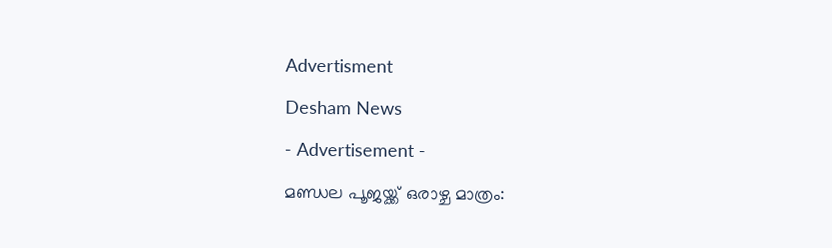Advertisment

Desham News

- Advertisement -

മണ്ഡല പൂജയ്ക്ക് ഒരാഴ്ച മാത്രം: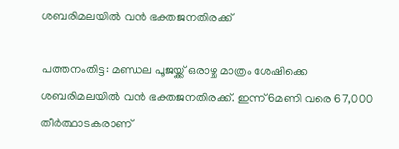ശബരിമലയിൽ വൻ ഭക്തജനതിരക്ക്

പത്തനംതിട്ട: മണ്ഡല പൂജയ്ക്ക് ഒരാഴ്ച മാത്രം ശേഷിക്കെ ശബരിമലയിൽ വൻ ഭക്തജനതിരക്ക്. ഇന്ന് 6മണി വരെ 67,000 തീർത്ഥാടകരാണ്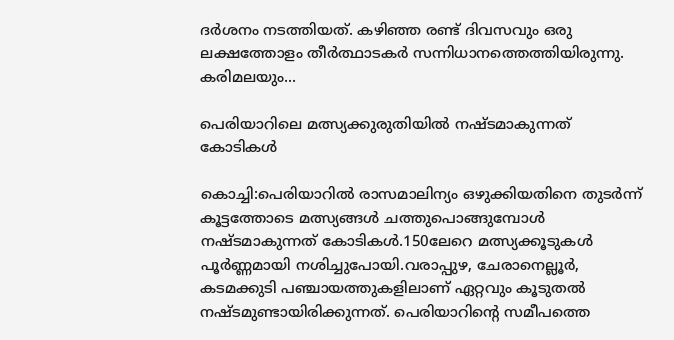ദർശനം നടത്തിയത്. കഴിഞ്ഞ രണ്ട് ദിവസവും ഒരു ലക്ഷത്തോളം തീർത്ഥാടകർ സന്നിധാനത്തെത്തിയിരുന്നു. കരിമലയും...

പെരിയാറിലെ മത്സ്യക്കുരുതിയിൽ നഷ്ടമാകുന്നത് കോടികൾ

കൊച്ചി:പെരിയാറിൽ രാസമാലിന്യം ഒഴുക്കിയതിനെ തുടർന്ന് കൂട്ടത്തോടെ മത്സ്യങ്ങൾ ചത്തുപൊങ്ങുമ്പോൾ നഷ്ടമാകുന്നത് കോടികൾ.150ലേറെ മത്സ്യക്കൂടുകൾ പൂർണ്ണമായി നശിച്ചുപോയി.വരാപ്പുഴ, ചേരാനെല്ലൂർ, കടമക്കുടി പഞ്ചായത്തുകളിലാണ് ഏറ്റവും കൂടുതൽ നഷ്ടമുണ്ടായിരിക്കുന്നത്. പെരിയാറിന്റെ സമീപത്തെ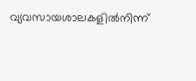വ്യവസായശാലകളിൽനിന്ന്‌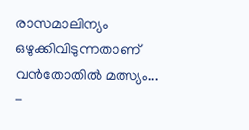രാസമാലിന്യം ഒഴുക്കിവിടുന്നതാണ് വൻതോതിൽ മത്സ്യം...
-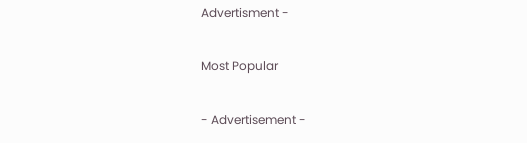Advertisment -

Most Popular

- Advertisement -